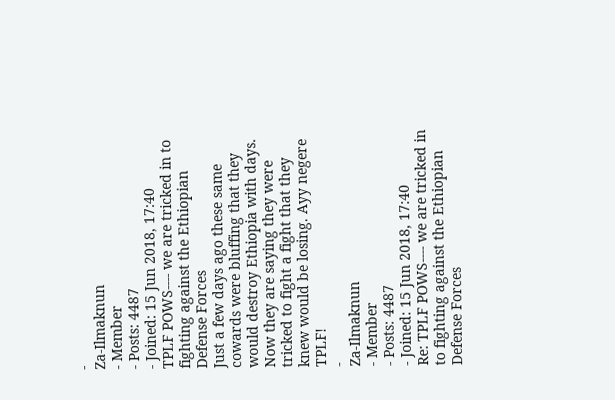-
Za-Ilmaknun
- Member
- Posts: 4487
- Joined: 15 Jun 2018, 17:40
TPLF POWS---- we are tricked in to fighting against the Ethiopian Defense Forces
Just a few days ago these same cowards were bluffing that they would destroy Ethiopia with days. Now they are saying they were tricked to fight a fight that they knew would be losing. Ayy negere TPLF!
-
Za-Ilmaknun
- Member
- Posts: 4487
- Joined: 15 Jun 2018, 17:40
Re: TPLF POWS---- we are tricked in to fighting against the Ethiopian Defense Forces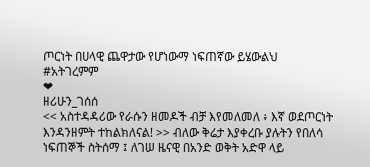ጦርነት በሀላዊ ጨዋታው የሆነውማ ነፍጠኛው ይሄውልህ
#አትገረምም
❤
ዘሪሁን_ገሰሰ
<< አስተዳዳሪው የራሱን ዘመዶች ብቻ እየመለመለ ፥ እኛ ወደጦርነት እንዳንዘምት ተከልክለናል! >> ብለው ቅሬታ እያቀረቡ ያሉትን የበለሳ ነፍጠኞች ስትሰማ ፤ ለገሠ ዜናዊ በአንድ ወቅት አድዋ ላይ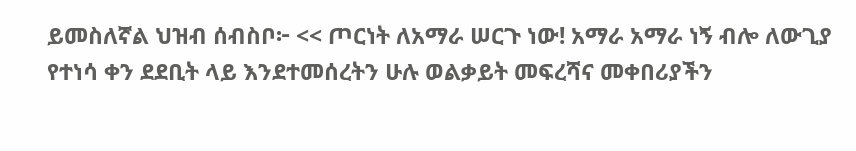ይመስለኛል ህዝብ ሰብስቦ፦ << ጦርነት ለአማራ ሠርጉ ነው! አማራ አማራ ነኝ ብሎ ለውጊያ የተነሳ ቀን ደደቢት ላይ እንደተመሰረትን ሁሉ ወልቃይት መፍረሻና መቀበሪያችን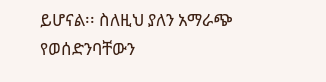ይሆናል፡፡ ስለዚህ ያለን አማራጭ የወሰድንባቸውን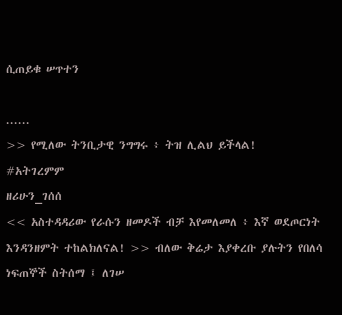ሲጠይቁ ሠጥተን

......
>> የሚለው ትንቢታዊ ንግግሩ ፥ ትዝ ሊልህ ይችላል!
#አትገረምም
ዘሪሁን_ገሰሰ
<< አስተዳዳሪው የራሱን ዘመዶች ብቻ እየመለመለ ፥ እኛ ወደጦርነት እንዳንዘምት ተከልክለናል! >> ብለው ቅሬታ እያቀረቡ ያሉትን የበለሳ ነፍጠኞች ስትሰማ ፤ ለገሠ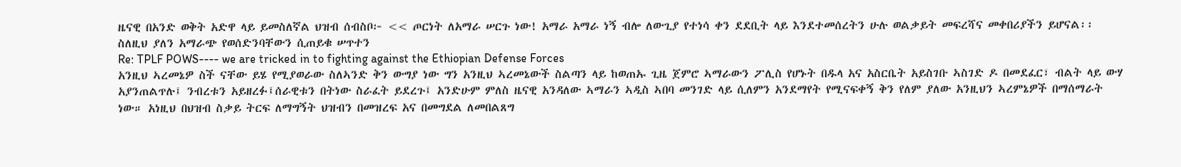ዜናዊ በአንድ ወቅት አድዋ ላይ ይመስለኛል ህዝብ ሰብስቦ፦ << ጦርነት ለአማራ ሠርጉ ነው! አማራ አማራ ነኝ ብሎ ለውጊያ የተነሳ ቀን ደደቢት ላይ እንደተመሰረትን ሁሉ ወልቃይት መፍረሻና መቀበሪያችን ይሆናል፡፡ ስለዚህ ያለን አማራጭ የወሰድንባቸውን ሲጠይቁ ሠጥተን
Re: TPLF POWS---- we are tricked in to fighting against the Ethiopian Defense Forces
አንዚህ ኣረመኔዎ ስች ናቸው ይሄ የሚያወራው ስለኣንድ ቅን ውግያ ነው ግን አንዚህ ኣረመኔውች ስልጣን ላይ ከወጠኡ ጊዜ ጀምሮ ኣማራውን ፖሊስ የሆኑት በዱላ አና አስርቤት አይስገቡ ኣስገድ ዶ በመደፈር፣ ብልት ላይ ውሃ አያንጠልጥሉ፤ ንብረቱን አይዘረፉ፤ሰራዊቱን በትነው ስራፈት ይደረጉ፤ አንድሁም ምለስ ዜናዊ አንዳለው ኣማራን ኣዲስ ኣበባ መንገድ ላይ ሲለምን አንደማየት የሚናፍቀኝ ቅን የለም ያለው አንዚህን ኣረምኔዎች በማሰማራት ነው። አነዚህ በህዝብ ስቃይ ትርፍ ለማግኝት ህዝብን በመዝረፍ አና በመግደል ለመበልጸግ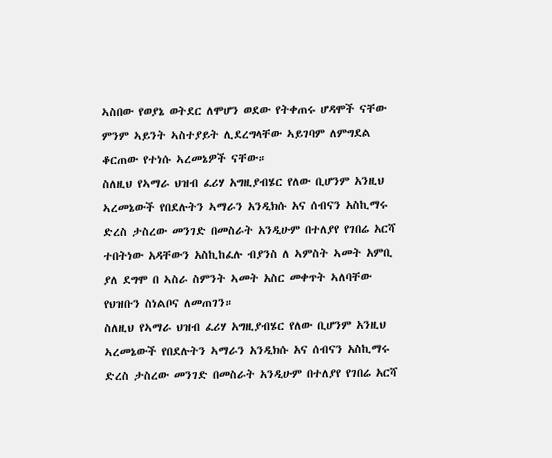ኣስበው የወያኔ ወትደር ለሞሆን ወደው የትቀጠሩ ሆዳሞች ናቸው ምንም ኣይንት ኣስተያይት ሊደረግላቸው ኣይገባም ለምግደል ቆርጠው የተነሱ ኣረመኔዎች ናቸው።
ስለዚህ የኣማራ ህዝብ ፈሪሃ አግዚያብሄር የለው ቢሆንም አንዚህ ኣረመኔውች የበደሉትን ኣማራን አንዲክሱ አና ሰብናን አስኪማሩ ድረስ ታስረው መንገድ በመስራት አንዲሁም በተለያየ የገበሬ አርሻ ተበትነው አዳቸውን አስኪከፈሉ ብያንስ ለ ኣምስት ኣመት አምቢ ያለ ደግሞ በ ኣስራ ስምንት ኣመት አስር መቀጥት ኣለባቸው የህዝቡን ስነልቦና ለመጠገን።
ስለዚህ የኣማራ ህዝብ ፈሪሃ አግዚያብሄር የለው ቢሆንም አንዚህ ኣረመኔውች የበደሉትን ኣማራን አንዲክሱ አና ሰብናን አስኪማሩ ድረስ ታስረው መንገድ በመስራት አንዲሁም በተለያየ የገበሬ አርሻ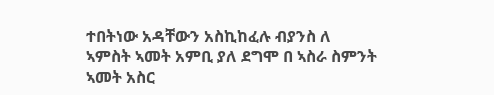ተበትነው አዳቸውን አስኪከፈሉ ብያንስ ለ ኣምስት ኣመት አምቢ ያለ ደግሞ በ ኣስራ ስምንት ኣመት አስር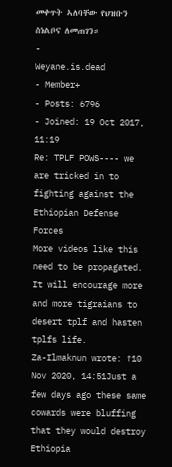መቀጥት ኣለባቸው የህዝቡን ስነልቦና ለመጠገን።
-
Weyane.is.dead
- Member+
- Posts: 6796
- Joined: 19 Oct 2017, 11:19
Re: TPLF POWS---- we are tricked in to fighting against the Ethiopian Defense Forces
More videos like this need to be propagated. It will encourage more and more tigraians to desert tplf and hasten tplfs life.
Za-Ilmaknun wrote: ↑10 Nov 2020, 14:51Just a few days ago these same cowards were bluffing that they would destroy Ethiopia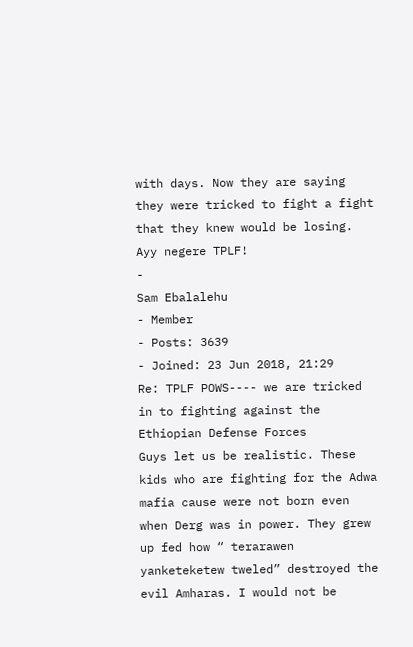with days. Now they are saying they were tricked to fight a fight that they knew would be losing. Ayy negere TPLF!
-
Sam Ebalalehu
- Member
- Posts: 3639
- Joined: 23 Jun 2018, 21:29
Re: TPLF POWS---- we are tricked in to fighting against the Ethiopian Defense Forces
Guys let us be realistic. These kids who are fighting for the Adwa mafia cause were not born even when Derg was in power. They grew up fed how “ terarawen yanketeketew tweled” destroyed the evil Amharas. I would not be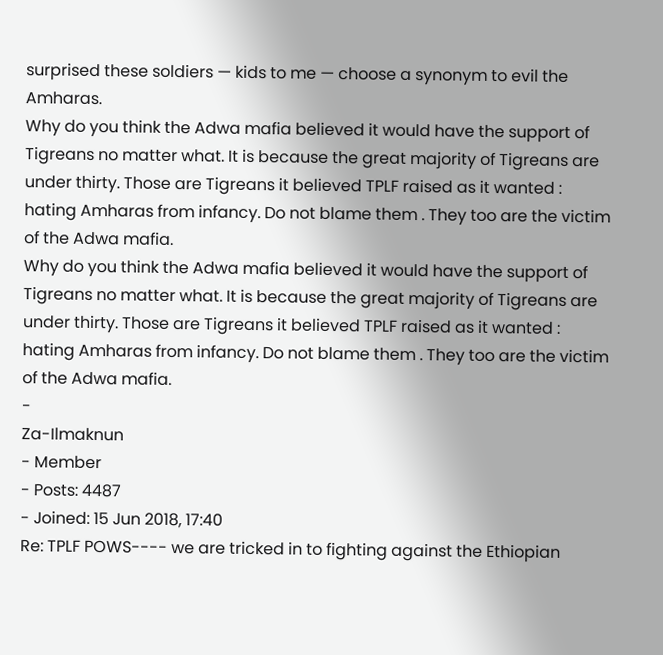surprised these soldiers — kids to me — choose a synonym to evil the Amharas.
Why do you think the Adwa mafia believed it would have the support of Tigreans no matter what. It is because the great majority of Tigreans are under thirty. Those are Tigreans it believed TPLF raised as it wanted : hating Amharas from infancy. Do not blame them . They too are the victim of the Adwa mafia.
Why do you think the Adwa mafia believed it would have the support of Tigreans no matter what. It is because the great majority of Tigreans are under thirty. Those are Tigreans it believed TPLF raised as it wanted : hating Amharas from infancy. Do not blame them . They too are the victim of the Adwa mafia.
-
Za-Ilmaknun
- Member
- Posts: 4487
- Joined: 15 Jun 2018, 17:40
Re: TPLF POWS---- we are tricked in to fighting against the Ethiopian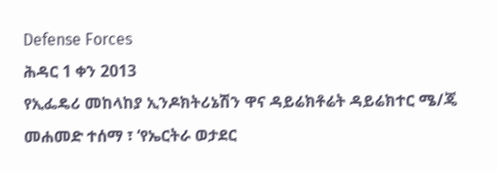Defense Forces
ሕዳር 1 ቀን 2013
የኢፌዴሪ መከላከያ ኢንዶክትሪኔሽን ዋና ዳይሬክቶሬት ዳይሬክተር ሜ/ጄ መሐመድ ተሰማ ፣ ‘የኤርትራ ወታደር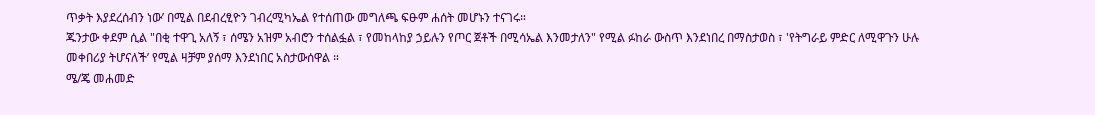ጥቃት እያደረሰብን ነው’ በሚል በደብረፂዮን ገብረሚካኤል የተሰጠው መግለጫ ፍፁም ሐሰት መሆኑን ተናገሩ።
ጁንታው ቀደም ሲል "በቂ ተዋጊ አለኝ ፣ ሰሜን አዝም አብሮን ተሰልፏል ፣ የመከላከያ ኃይሉን የጦር ጀቶች በሚሳኤል እንመታለን" የሚል ፉከራ ውስጥ እንደነበረ በማስታወስ ፣ 'የትግራይ ምድር ለሚዋጉን ሁሉ መቀበሪያ ትሆናለች’ የሚል ዛቻም ያሰማ እንደነበር አስታውሰዋል ።
ሜ/ጄ መሐመድ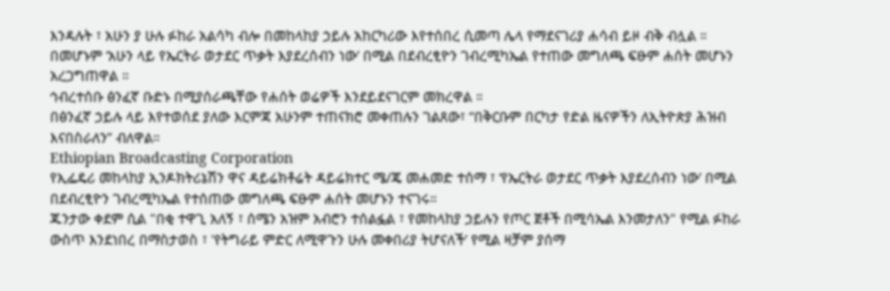እንዳሉት ፣ አሁን ያ ሁሉ ፉከራ አልሳካ ብሎ በመከላከያ ኃይሉ አከርካሪው እየተሰበረ ሲመጣ ሌላ የማደናገሪያ ሐሳብ ይዞ ብቅ ብሏል ።
በመሆኑም ‘አሁን ላይ የኤርትራ ወታደር ጥቃት እያደረሰብን ነው’ በሚል በደብረፂዮን ገብረሚካኤል የተጠው መግለጫ ፍፁም ሐሰት መሆኑን አረጋግጠዋል ።
ኅብረተሰቡ ፅንፈኛ ቡድኑ በሚያሰራጫቸው የሐሰት ወሬዎች እንደይደናገርም መክረዋል ።
በፅንፈኛ ኃይሉ ላይ እየተወሰደ ያለው እርምጃ አሁንም ተጠናክሮ መቀጠሉን ገልጸው፣ “በቅርቡም በርካታ የድል ዜናዎችን ለኢትዮጵያ ሕዝብ እናበስራለን” ብለዋል።
Ethiopian Broadcasting Corporation
የኢፌዴሪ መከላከያ ኢንዶክትሪኔሽን ዋና ዳይሬክቶሬት ዳይሬክተር ሜ/ጄ መሐመድ ተሰማ ፣ ‘የኤርትራ ወታደር ጥቃት እያደረሰብን ነው’ በሚል በደብረፂዮን ገብረሚካኤል የተሰጠው መግለጫ ፍፁም ሐሰት መሆኑን ተናገሩ።
ጁንታው ቀደም ሲል "በቂ ተዋጊ አለኝ ፣ ሰሜን አዝም አብሮን ተሰልፏል ፣ የመከላከያ ኃይሉን የጦር ጀቶች በሚሳኤል እንመታለን" የሚል ፉከራ ውስጥ እንደነበረ በማስታወስ ፣ 'የትግራይ ምድር ለሚዋጉን ሁሉ መቀበሪያ ትሆናለች’ የሚል ዛቻም ያሰማ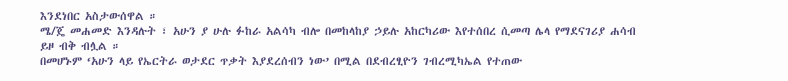እንደነበር አስታውሰዋል ።
ሜ/ጄ መሐመድ እንዳሉት ፣ አሁን ያ ሁሉ ፉከራ አልሳካ ብሎ በመከላከያ ኃይሉ አከርካሪው እየተሰበረ ሲመጣ ሌላ የማደናገሪያ ሐሳብ ይዞ ብቅ ብሏል ።
በመሆኑም ‘አሁን ላይ የኤርትራ ወታደር ጥቃት እያደረሰብን ነው’ በሚል በደብረፂዮን ገብረሚካኤል የተጠው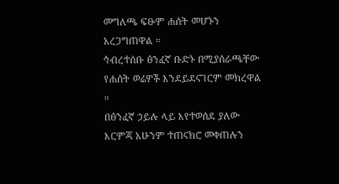መግለጫ ፍፁም ሐሰት መሆኑን አረጋግጠዋል ።
ኅብረተሰቡ ፅንፈኛ ቡድኑ በሚያሰራጫቸው የሐሰት ወሬዎች እንደይደናገርም መክረዋል ።
በፅንፈኛ ኃይሉ ላይ እየተወሰደ ያለው እርምጃ አሁንም ተጠናክሮ መቀጠሉን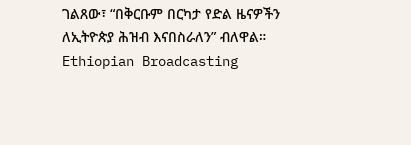ገልጸው፣ “በቅርቡም በርካታ የድል ዜናዎችን ለኢትዮጵያ ሕዝብ እናበስራለን” ብለዋል።
Ethiopian Broadcasting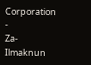Corporation
-
Za-Ilmaknun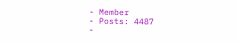- Member
- Posts: 4487
-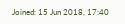Joined: 15 Jun 2018, 17:40